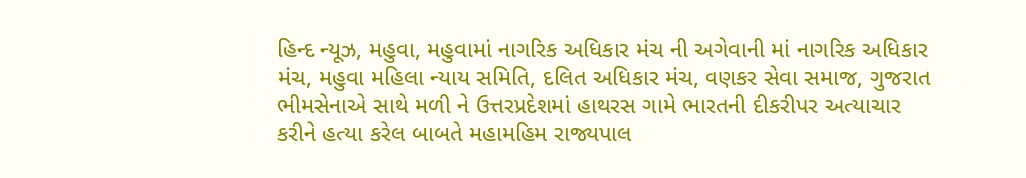હિન્દ ન્યૂઝ, મહુવા, મહુવામાં નાગરિક અધિકાર મંચ ની અગેવાની માં નાગરિક અધિકાર મંચ, મહુવા મહિલા ન્યાય સમિતિ, દલિત અધિકાર મંચ, વણકર સેવા સમાજ, ગુજરાત ભીમસેનાએ સાથે મળી ને ઉત્તરપ્રદેશમાં હાથરસ ગામે ભારતની દીકરીપર અત્યાચાર કરીને હત્યા કરેલ બાબતે મહામહિમ રાજ્યપાલ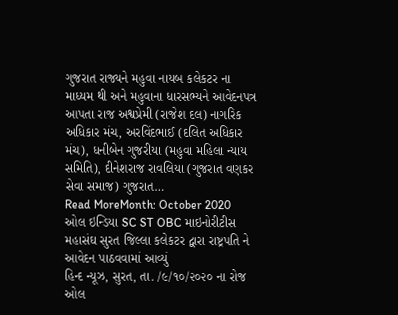ગુજરાત રાજ્યને મહુવા નાયબ કલેકટર ના માધ્યમ થી અને મહુવાના ધારસભ્યને આવેદનપત્ર આપતા રાજ અશ્વપ્રેમી (રાજેશ દલ) નાગરિક અધિકાર મંચ, અરવિંદભાઈ (દલિત અધિકાર મંચ), ધનીબેન ગુજરીયા (મહુવા મહિલા ન્યાય સમિતિ), દીનેશરાજ રાવલિયા (ગુજરાત વણકર સેવા સમાજ) ગુજરાત…
Read MoreMonth: October 2020
ઓલ ઇન્ડિયા SC ST OBC માઇનોરીટીસ મહાસંઘ સુરત જિલ્લા કલેકટર દ્વારા રાષ્ટ્રપતિ ને આવેદન પાઠવવામાં આવ્યું
હિન્દ ન્યૂઝ, સુરત, તા. /૯/૧૦/૨૦૨૦ ના રોજ ઓલ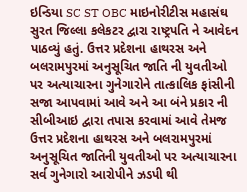ઇન્ડિયા SC ST OBC માઇનોરીટીસ મહાસંઘ સુરત જિલ્લા કલેકટર દ્વારા રાષ્ટ્રપતિ ને આવેદન પાઠવ્યું હતું. ઉત્તર પ્રદેશના હાથરસ અને બલરામપુરમાં અનુસૂચિત જાતિ ની યુવતીઓ પર અત્યાચારના ગુનેગારોને તાત્કાલિક ફાંસીની સજા આપવામાં આવે અને આ બંને પ્રકાર ની સીબીઆઇ દ્વારા તપાસ કરવામાં આવે તેમજ ઉત્તર પ્રદેશના હાથરસ અને બલરામપુરમાં અનુસૂચિત જાતિની યુવતીઓ પર અત્યાચારના સર્વ ગુનેગારો આરોપીને ઝડપી થી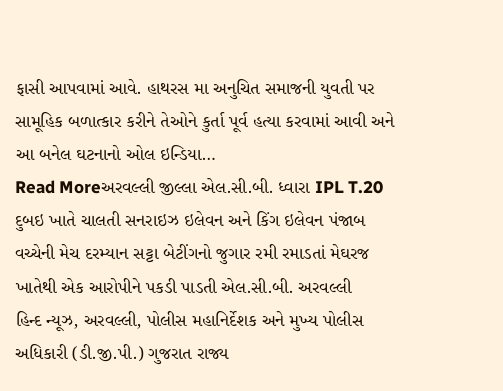ફાસી આપવામાં આવે. હાથરસ મા અનુચિત સમાજની યુવતી પર સામૂહિક બળાત્કાર કરીને તેઓને કુર્તા પૂર્વ હત્યા કરવામાં આવી અને આ બનેલ ઘટનાનો ઓલ ઇન્ડિયા…
Read Moreઅરવલ્લી જીલ્લા એલ.સી.બી. ધ્વારા IPL T.20 દુબઇ ખાતે ચાલતી સનરાઇઝ ઇલેવન અને કિંગ ઇલેવન પંજાબ વચ્ચેની મેચ દરમ્યાન સટ્ટા બેટીંગનો જુગાર રમી રમાડતાં મેઘરજ ખાતેથી એક આરોપીને પકડી પાડતી એલ.સી.બી. અરવલ્લી
હિન્દ ન્યૂઝ, અરવલ્લી, પોલીસ મહાનિર્દેશક અને મુખ્ય પોલીસ અધિકારી (ડી.જી.પી.) ગુજરાત રાજ્ય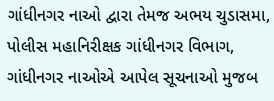ગાંધીનગર નાઓ દ્વારા તેમજ અભય ચુડાસમા, પોલીસ મહાનિરીક્ષક ગાંધીનગર વિભાગ, ગાંધીનગર નાઓએ આપેલ સૂચનાઓ મુજબ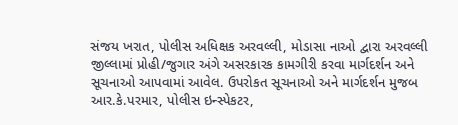સંજય ખરાત, પોલીસ અધિક્ષક અરવલ્લી, મોડાસા નાઓ દ્વારા અરવલ્લી જીલ્લામાં પ્રોહી/જુગાર અંગે અસરકારક કામગીરી કરવા માર્ગદર્શન અને સૂચનાઓ આપવામાં આવેલ. ઉપરોકત સૂચનાઓ અને માર્ગદર્શન મુજબ આર.કે.પરમાર, પોલીસ ઇન્સ્પેકટર,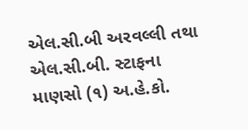એલ.સી.બી અરવલ્લી તથા એલ.સી.બી. સ્ટાફના માણસો (૧) અ.હે.કો.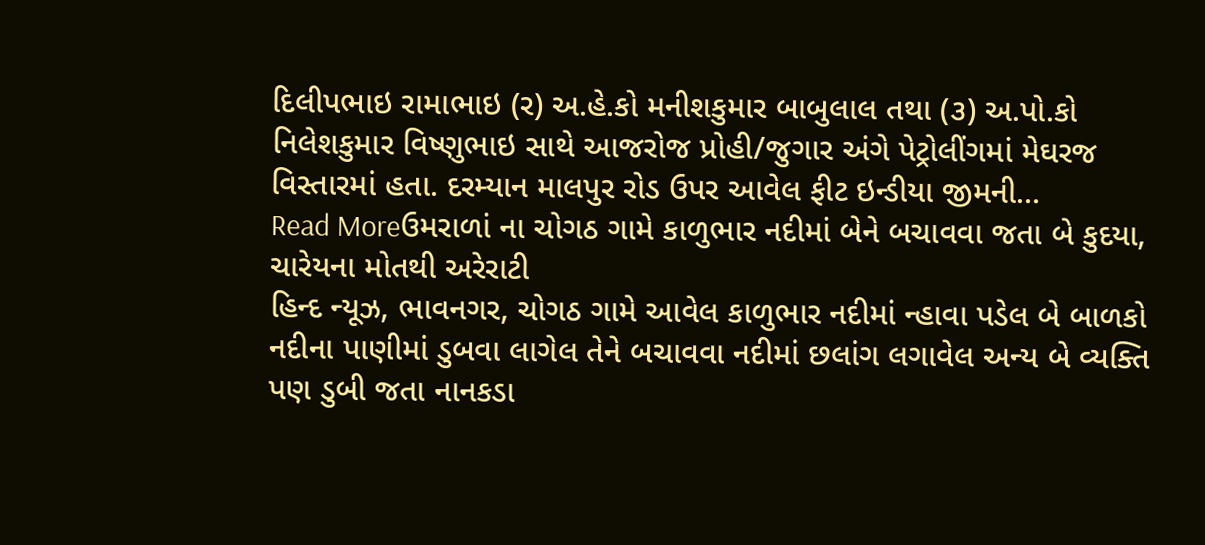દિલીપભાઇ રામાભાઇ (ર) અ.હે.કો મનીશકુમાર બાબુલાલ તથા (૩) અ.પો.કો નિલેશકુમાર વિષ્ણુભાઇ સાથે આજરોજ પ્રોહી/જુગાર અંગે પેટ્રોલીંગમાં મેઘરજ વિસ્તારમાં હતા. દરમ્યાન માલપુર રોડ ઉપર આવેલ ફીટ ઇન્ડીયા જીમની…
Read Moreઉમરાળાં ના ચોગઠ ગામે કાળુભાર નદીમાં બેને બચાવવા જતા બે કુદયા, ચારેયના મોતથી અરેરાટી
હિન્દ ન્યૂઝ, ભાવનગર, ચોગઠ ગામે આવેલ કાળુભાર નદીમાં ન્હાવા પડેલ બે બાળકો નદીના પાણીમાં ડુબવા લાગેલ તેને બચાવવા નદીમાં છલાંગ લગાવેલ અન્ય બે વ્યક્તિ પણ ડુબી જતા નાનકડા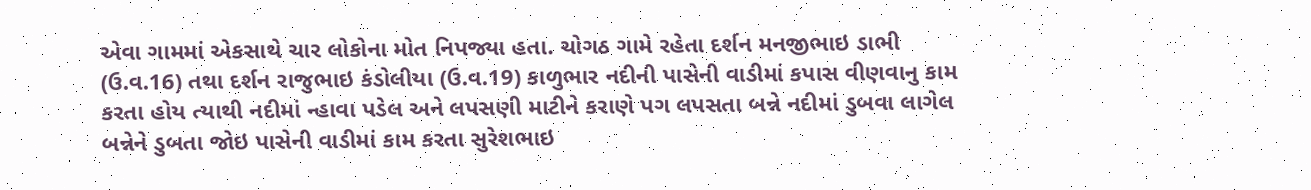એવા ગામમાં એકસાથે ચાર લોકોના મોત નિપજ્યા હતા. ચોગઠ ગામે રહેતા દર્શન મનજીભાઇ ડાભી (ઉ.વ.16) તથા દર્શન રાજુભાઇ કંડોલીયા (ઉ.વ.19) કાળુભાર નદીની પાસેની વાડીમાં કપાસ વીણવાનુ કામ કરતા હોય ત્યાથી નદીમાં ન્હાવા પડેલ અને લપસણી માટીને કરાણે પગ લપસતા બન્ને નદીમાં ડુબવા લાગેલ બન્નેને ડુબતા જોઇ પાસેની વાડીમાં કામ કરતા સુરેશભાઇ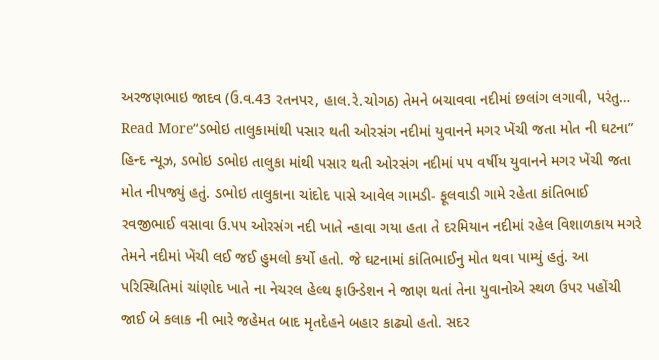અરજણભાઇ જાદવ (ઉ.વ.43 રતનપર, હાલ.રે.ચોગઠ) તેમને બચાવવા નદીમાં છલાંગ લગાવી, પરંતુ…
Read More“ડભોઇ તાલુકામાંથી પસાર થતી ઓરસંગ નદીમાં યુવાનને મગર ખેંચી જતા મોત ની ઘટના”
હિન્દ ન્યૂઝ, ડભોઇ ડભોઇ તાલુકા માંથી પસાર થતી ઓરસંગ નદીમાં ૫૫ વર્ષીય યુવાનને મગર ખેંચી જતા મોત નીપજ્યું હતું. ડભોઇ તાલુકાના ચાંદોદ પાસે આવેલ ગામડી- ફૂલવાડી ગામે રહેતા કાંતિભાઈ રવજીભાઈ વસાવા ઉ.૫૫ ઓરસંગ નદી ખાતે ન્હાવા ગયા હતા તે દરમિયાન નદીમાં રહેલ વિશાળકાય મગરે તેમને નદીમાં ખેંચી લઈ જઈ હુમલો કર્યો હતો. જે ઘટનામાં કાંતિભાઈનુ મોત થવા પામ્યું હતું. આ પરિસ્થિતિમાં ચાંણોદ ખાતે ના નેચરલ હેલ્થ ફાઉન્ડેશન ને જાણ થતાં તેના યુવાનોએ સ્થળ ઉપર પહોંચી જાઈ બે કલાક ની ભારે જહેમત બાદ મૃતદેહને બહાર કાઢ્યો હતો. સદર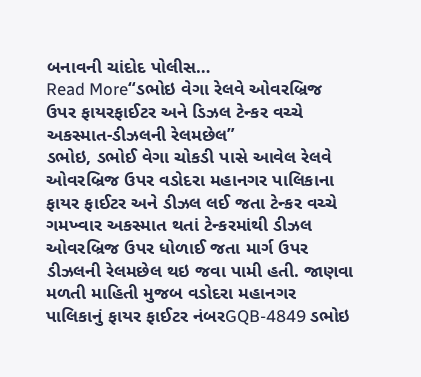બનાવની ચાંદોદ પોલીસ…
Read More“ડભોઇ વેગા રેલવે ઓવરબ્રિજ ઉપર ફાયરફાઈટર અને ડિઝલ ટેન્કર વચ્ચે અકસ્માત-ડીઝલની રેલમછેલ”
ડભોઇ, ડભોઈ વેગા ચોકડી પાસે આવેલ રેલવે ઓવરબ્રિજ ઉપર વડોદરા મહાનગર પાલિકાના ફાયર ફાઈટર અને ડીઝલ લઈ જતા ટેન્કર વચ્ચે ગમખ્વાર અકસ્માત થતાં ટેન્કરમાંથી ડીઝલ ઓવરબ્રિજ ઉપર ધોળાઈ જતા માર્ગ ઉપર ડીઝલની રેલમછેલ થઇ જવા પામી હતી. જાણવા મળતી માહિતી મુજબ વડોદરા મહાનગર પાલિકાનું ફાયર ફાઈટર નંબરGQB-4849 ડભોઇ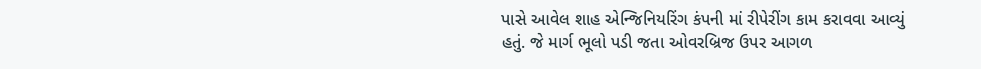પાસે આવેલ શાહ એન્જિનિયરિંગ કંપની માં રીપેરીંગ કામ કરાવવા આવ્યું હતું. જે માર્ગ ભૂલો પડી જતા ઓવરબ્રિજ ઉપર આગળ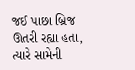જઈ પાછા બ્રિજ ઊતરી રહ્યા હતા, ત્યારે સામેની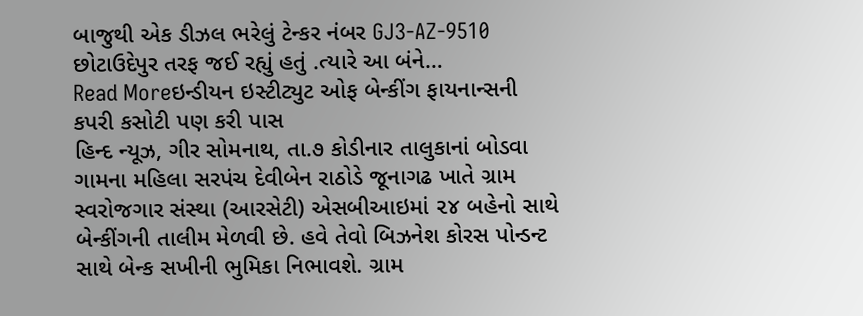બાજુથી એક ડીઝલ ભરેલું ટેન્કર નંબર GJ3-AZ-9510 છોટાઉદેપુર તરફ જઈ રહ્યું હતું .ત્યારે આ બંને…
Read Moreઇન્ડીયન ઇસ્ટીટ્યુટ ઓફ બેન્કીંગ ફાયનાન્સની કપરી કસોટી પણ કરી પાસ
હિન્દ ન્યૂઝ, ગીર સોમનાથ, તા.૭ કોડીનાર તાલુકાનાં બોડવા ગામના મહિલા સરપંચ દેવીબેન રાઠોડે જૂનાગઢ ખાતે ગ્રામ સ્વરોજગાર સંસ્થા (આરસેટી) એસબીઆઇમાં ૨૪ બહેનો સાથે બેન્કીંગની તાલીમ મેળવી છે. હવે તેવો બિઝનેશ કોરસ પોન્ડન્ટ સાથે બેન્ક સખીની ભુમિકા નિભાવશે. ગ્રામ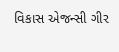વિકાસ એજન્સી ગીર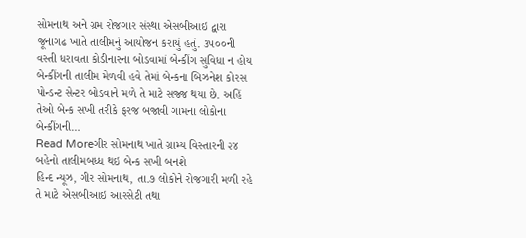સોમનાથ અને ગ્રમ રોજગાર સંસ્થા એસબીઆઇ દ્વારા જૂનાગઢ ખાતે તાલીમનું આયોજન કરાયું હતું. ૩૫૦૦ની વસ્તી ધરાવતા કોડીનારના બોડવામાં બેન્કીંગ સુવિધા ન હોય બેન્કીંગની તાલીમ મેળવી હવે તેમાં બેન્કના બિઝનેશ કોરસ પોન્ડન્ટ સેન્ટર બોડવાને મળે તે માટે સજ્જ થયા છે. અહિં તેઓ બેન્ક સખી તરીકે ફરજ બજાવી ગામના લોકોના બેન્કીંગની…
Read Moreગીર સોમનાથ ખાતે ગ્રામ્ય વિસ્તારની ૨૪ બહેનો તાલીમબધ્ધ થઇ બેન્ક સખી બનશે
હિન્દ ન્યૂઝ, ગીર સોમનાથ, તા.૭ લોકોને રોજગારી મળી રહે તે માટે એસબીઆઇ આરસેટી તથા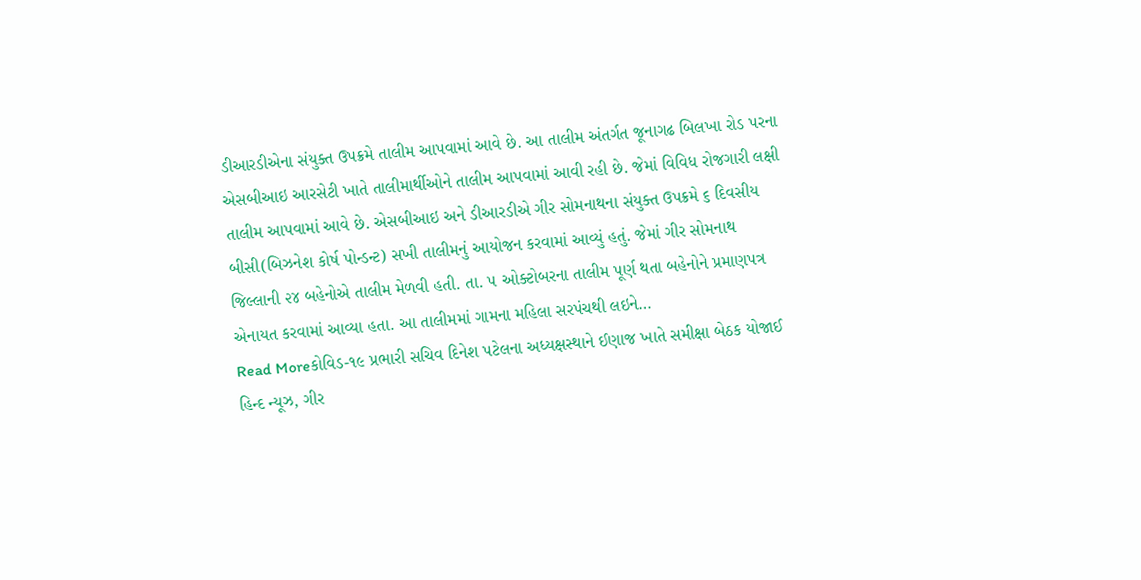ડીઆરડીએના સંયુક્ત ઉપક્રમે તાલીમ આપવામાં આવે છે. આ તાલીમ અંતર્ગત જૂનાગઢ બિલખા રોડ પરના એસબીઆઇ આરસેટી ખાતે તાલીમાર્થીઓને તાલીમ આપવામાં આવી રહી છે. જેમાં વિવિધ રોજગારી લક્ષી તાલીમ આપવામાં આવે છે. એસબીઆઇ અને ડીઆરડીએ ગીર સોમનાથના સંયુક્ત ઉપક્રમે ૬ દિવસીય બીસી(બિઝનેશ કોર્ષ પોન્ડન્ટ) સખી તાલીમનું આયોજન કરવામાં આવ્યું હતું. જેમાં ગીર સોમનાથ જિલ્લાની ૨૪ બહેનોએ તાલીમ મેળવી હતી. તા. ૫ ઓક્ટોબરના તાલીમ પૂર્ણ થતા બહેનોને પ્રમાણપત્ર એનાયત કરવામાં આવ્યા હતા. આ તાલીમમાં ગામના મહિલા સરપંચથી લઇને…
Read Moreકોવિડ-૧૯ પ્રભારી સચિવ દિનેશ પટેલના અધ્યક્ષસ્થાને ઈણાજ ખાતે સમીક્ષા બેઠક યોજાઈ
હિન્દ ન્યૂઝ, ગીર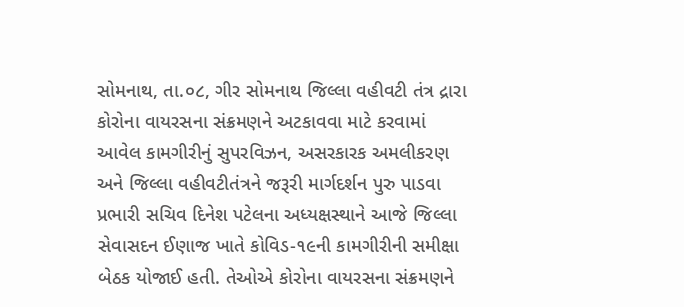સોમનાથ, તા.૦૮, ગીર સોમનાથ જિલ્લા વહીવટી તંત્ર દ્રારા કોરોના વાયરસના સંક્રમણને અટકાવવા માટે કરવામાં આવેલ કામગીરીનું સુપરવિઝન, અસરકારક અમલીકરણ અને જિલ્લા વહીવટીતંત્રને જરૂરી માર્ગદર્શન પુરુ પાડવા પ્રભારી સચિવ દિનેશ પટેલના અધ્યક્ષસ્થાને આજે જિલ્લા સેવાસદન ઈણાજ ખાતે કોવિડ-૧૯ની કામગીરીની સમીક્ષા બેઠક યોજાઈ હતી. તેઓએ કોરોના વાયરસના સંક્રમણને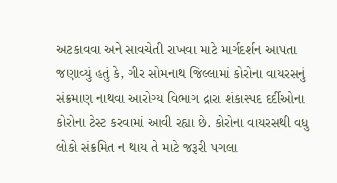અટકાવવા અને સાવચેતી રાખવા માટે માર્ગદર્શન આપતા જણાવ્યું હતું કે, ગીર સોમનાથ જિલ્લામાં કોરોના વાયરસનું સંક્રમાણ નાથવા આરોગ્ય વિભાગ દ્રારા શંકાસ્પદ દર્દીઓના કોરોના ટેસ્ટ કરવામાં આવી રહ્યા છે. કોરોના વાયરસથી વધુ લોકો સંક્રમિત ન થાય તે માટે જરૂરી પગલા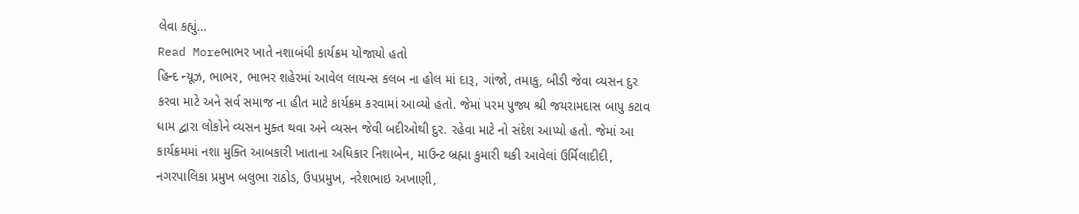લેવા કહ્યું…
Read Moreભાભર ખાતે નશાબંધી કાર્યક્રમ યોજાયો હતો
હિન્દ ન્યૂઝ, ભાભર, ભાભર શહેરમાં આવેલ લાયન્સ કલબ ના હોલ માં દારૂ, ગાંજો, તમાકુ, બીડી જેવા વ્યસન દુર કરવા માટે અને સર્વ સમાજ ના હીત માટે કાર્યક્રમ કરવામાં આવ્યો હતો. જેમાં પરમ પુજ્ય શ્રી જયરામદાસ બાપુ કટાવ ધામ દ્વારા લોકોને વ્યસન મુક્ત થવા અને વ્યસન જેવી બદીઓથી દુર. રહેવા માટે નો સંદેશ આપ્યો હતો. જેમાં આ કાર્યક્રમમાં નશા મુક્તિ આબકારી ખાતાના અધિકાર નિશાબેન, માઉન્ટ બ્રહ્મા કુમારી થકી આવેલાં ઉર્મિલાદીદી, નગરપાલિકા પ્રમુખ બલુભા રાઠોડ, ઉપપ્રમુખ, નરેશભાઇ અખાણી,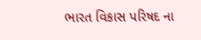ભારત વિકાસ પરિષદ ના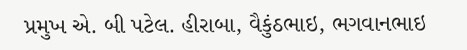પ્રમુખ એ. બી પટેલ. હીરાબા, વૈકુંઠભાઇ, ભગવાનભાઇ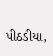પીઠડીયા,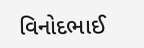વિનોદભાઈ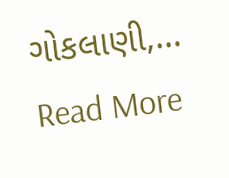ગોકલાણી,…
Read More